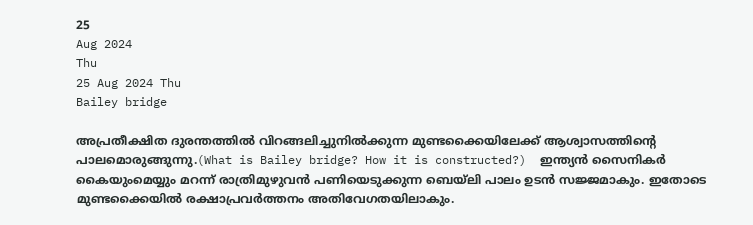25
Aug 2024
Thu
25 Aug 2024 Thu
Bailey bridge

അപ്രതീക്ഷിത ദുരന്തത്തില്‍ വിറങ്ങലിച്ചുനില്‍ക്കുന്ന മുണ്ടക്കൈയിലേക്ക് ആശ്വാസത്തിന്റെ പാലമൊരുങ്ങുന്നു.(What is Bailey bridge? How it is constructed?)  ഇന്ത്യന്‍ സൈനികര്‍ കൈയുംമെയ്യും മറന്ന് രാത്രിമുഴുവന്‍ പണിയെടുക്കുന്ന ബെയ്ലി പാലം ഉടന്‍ സജ്ജമാകും. ഇതോടെ മുണ്ടക്കൈയില്‍ രക്ഷാപ്രവര്‍ത്തനം അതിവേഗതയിലാകും.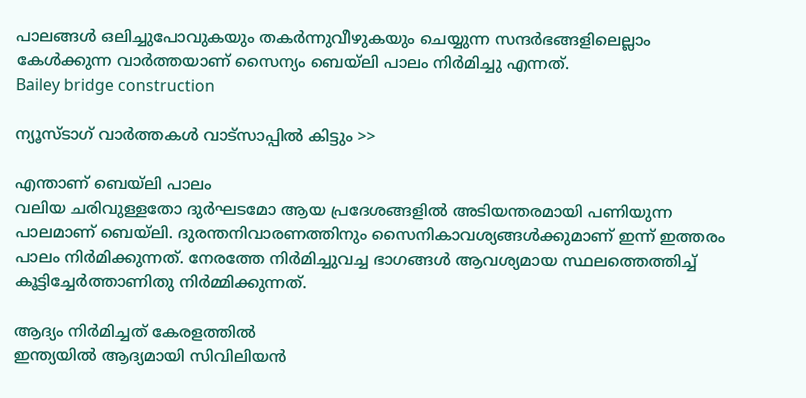പാലങ്ങള്‍ ഒലിച്ചുപോവുകയും തകര്‍ന്നുവീഴുകയും ചെയ്യുന്ന സന്ദര്‍ഭങ്ങളിലെല്ലാം കേള്‍ക്കുന്ന വാര്‍ത്തയാണ് സൈന്യം ബെയ്ലി പാലം നിര്‍മിച്ചു എന്നത്.
Bailey bridge construction

ന്യൂസ്ടാഗ് വാര്‍ത്തകള്‍ വാട്‌സാപ്പില്‍ കിട്ടും >>

എന്താണ് ബെയ്ലി പാലം
വലിയ ചരിവുള്ളതോ ദുര്‍ഘടമോ ആയ പ്രദേശങ്ങളില്‍ അടിയന്തരമായി പണിയുന്ന പാലമാണ് ബെയ്ലി. ദുരന്തനിവാരണത്തിനും സൈനികാവശ്യങ്ങള്‍ക്കുമാണ് ഇന്ന് ഇത്തരം പാലം നിര്‍മിക്കുന്നത്. നേരത്തേ നിര്‍മിച്ചുവച്ച ഭാഗങ്ങള്‍ ആവശ്യമായ സ്ഥലത്തെത്തിച്ച് കൂട്ടിച്ചേര്‍ത്താണിതു നിര്‍മ്മിക്കുന്നത്.

ആദ്യം നിര്‍മിച്ചത് കേരളത്തില്‍
ഇന്ത്യയില്‍ ആദ്യമായി സിവിലിയന്‍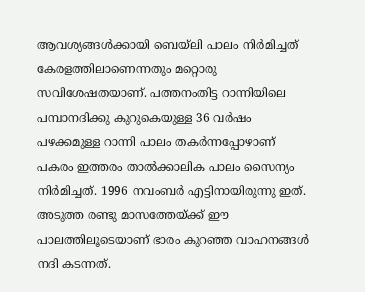ആവശ്യങ്ങള്‍ക്കായി ബെയ്ലി പാലം നിര്‍മിച്ചത് കേരളത്തിലാണെന്നതും മറ്റൊരു സവിശേഷതയാണ്. പത്തനംതിട്ട റാന്നിയിലെ പമ്പാനദിക്കു കുറുകെയുള്ള 36 വര്‍ഷം പഴക്കമുള്ള റാന്നി പാലം തകര്‍ന്നപ്പോഴാണ് പകരം ഇത്തരം താല്‍ക്കാലിക പാലം സൈന്യം നിര്‍മിച്ചത്. 1996 നവംബര്‍ എട്ടിനായിരുന്നു ഇത്. അടുത്ത രണ്ടു മാസത്തേയ്ക്ക് ഈ പാലത്തിലൂടെയാണ് ഭാരം കുറഞ്ഞ വാഹനങ്ങള്‍ നദി കടന്നത്.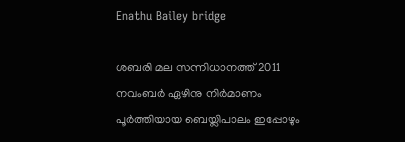Enathu Bailey bridge

ശബരി മല സന്നിധാനത്ത് 2011 നവംബര്‍ ഏഴിനു നിര്‍മാണം പൂര്‍ത്തിയായ ബെയ്ലിപാലം ഇപ്പോഴും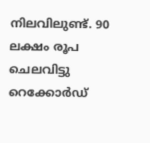നിലവിലുണ്ട്. 90 ലക്ഷം രൂപ ചെലവിട്ടു റെക്കോര്‍ഡ്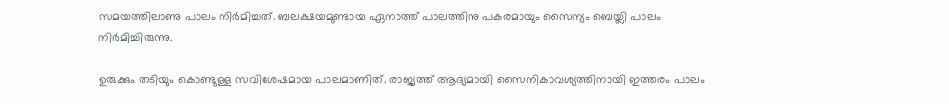സമയത്തിലാണു പാലം നിര്‍മിച്ചത്. ബലക്ഷയമുണ്ടായ ഏനാത്ത് പാലത്തിനു പകരമായും സൈന്യം ബെയ്ലി പാലം നിര്‍മിച്ചിരുന്നു.

ഉരുക്കും തടിയും കൊണ്ടുള്ള സവിശേഷമായ പാലമാണിത്. രാജ്യത്ത് ആദ്യമായി സൈനികാവശ്യത്തിനായി ഇത്തരം പാലം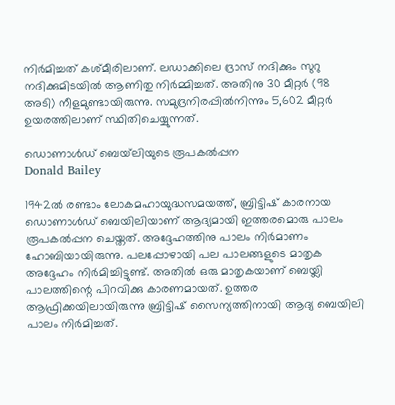നിര്‍മിച്ചത് കശ്മീരിലാണ്. ലഡാക്കിലെ ദ്രാസ് നദിക്കും സുറു നദിക്കുമിടയില്‍ ആണിതു നിര്‍മ്മിച്ചത്. അതിനു 30 മീറ്റര്‍ (98 അടി) നീളമുണ്ടായിരുന്നു. സമുദ്രനിരപ്പില്‍നിന്നും 5,602 മീറ്റര്‍ ഉയരത്തിലാണ് സ്ഥിതിചെയ്യുന്നത്.

ഡൊണാള്‍ഡ് ബെയ്‌ലിയുടെ രൂപകല്‍പ്പന
Donald Bailey

1942ല്‍ രണ്ടാം ലോകമഹായുദ്ധസമയത്ത്, ബ്രിട്ടിഷ് കാരനായ ഡൊണാള്‍ഡ് ബെയിലിയാണ് ആദ്യമായി ഇത്തരമൊരു പാലം രൂപകല്‍പ്പന ചെയ്തത്. അദ്ദേഹത്തിനു പാലം നിര്‍മാണം ഹോബിയായിരുന്നു. പലപ്പോഴായി പല പാലങ്ങളുടെ മാതൃക അദ്ദേഹം നിര്‍മിച്ചിട്ടുണ്ട്. അതില്‍ ഒരു മാതൃകയാണ് ബെയ്ലി പാലത്തിന്റെ പിറവിക്കു കാരണമായത്. ഉത്തര ആഫ്രിക്കയിലായിരുന്നു ബ്രിട്ടിഷ് സൈന്യത്തിനായി ആദ്യ ബെയിലി പാലം നിര്‍മിച്ചത്.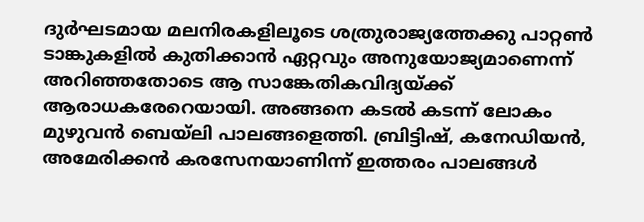ദുര്‍ഘടമായ മലനിരകളിലൂടെ ശത്രുരാജ്യത്തേക്കു പാറ്റണ്‍ ടാങ്കുകളില്‍ കുതിക്കാന്‍ ഏറ്റവും അനുയോജ്യമാണെന്ന് അറിഞ്ഞതോടെ ആ സാങ്കേതികവിദ്യയ്ക്ക് ആരാധകരേറെയായി. അങ്ങനെ കടല്‍ കടന്ന് ലോകം മുഴുവന്‍ ബെയ്ലി പാലങ്ങളെത്തി. ബ്രിട്ടിഷ്, കനേഡിയന്‍, അമേരിക്കന്‍ കരസേനയാണിന്ന് ഇത്തരം പാലങ്ങള്‍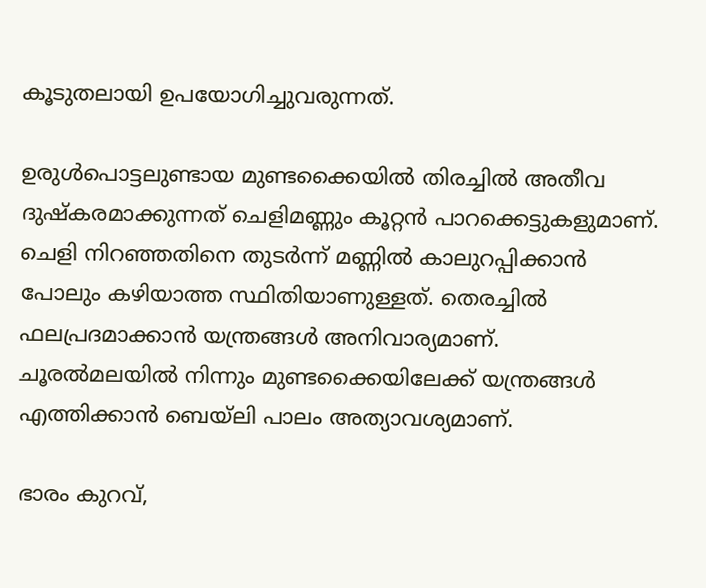കൂടുതലായി ഉപയോഗിച്ചുവരുന്നത്.

ഉരുള്‍പൊട്ടലുണ്ടായ മുണ്ടക്കൈയില്‍ തിരച്ചില്‍ അതീവ ദുഷ്‌കരമാക്കുന്നത് ചെളിമണ്ണും കൂറ്റന്‍ പാറക്കെട്ടുകളുമാണ്. ചെളി നിറഞ്ഞതിനെ തുടര്‍ന്ന് മണ്ണില്‍ കാലുറപ്പിക്കാന്‍ പോലും കഴിയാത്ത സ്ഥിതിയാണുള്ളത്. തെരച്ചില്‍ ഫലപ്രദമാക്കാന്‍ യന്ത്രങ്ങള്‍ അനിവാര്യമാണ്. ചൂരല്‍മലയില്‍ നിന്നും മുണ്ടക്കൈയിലേക്ക് യന്ത്രങ്ങള്‍ എത്തിക്കാന്‍ ബെയ്ലി പാലം അത്യാവശ്യമാണ്.

ഭാരം കുറവ്,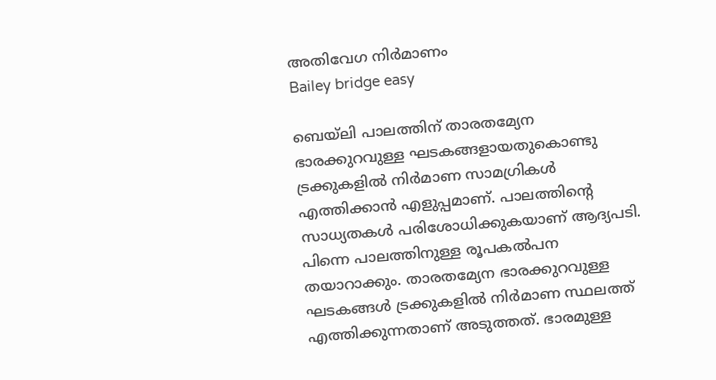അതിവേഗ നിര്‍മാണം
Bailey bridge easy

ബെയ്‌ലി പാലത്തിന് താരതമ്യേന ഭാരക്കുറവുള്ള ഘടകങ്ങളായതുകൊണ്ടു ട്രക്കുകളില്‍ നിര്‍മാണ സാമഗ്രികള്‍ എത്തിക്കാന്‍ എളുപ്പമാണ്. പാലത്തിന്റെ സാധ്യതകള്‍ പരിശോധിക്കുകയാണ് ആദ്യപടി. പിന്നെ പാലത്തിനുള്ള രൂപകല്‍പന തയാറാക്കും. താരതമ്യേന ഭാരക്കുറവുള്ള ഘടകങ്ങള്‍ ട്രക്കുകളില്‍ നിര്‍മാണ സ്ഥലത്ത് എത്തിക്കുന്നതാണ് അടുത്തത്. ഭാരമുള്ള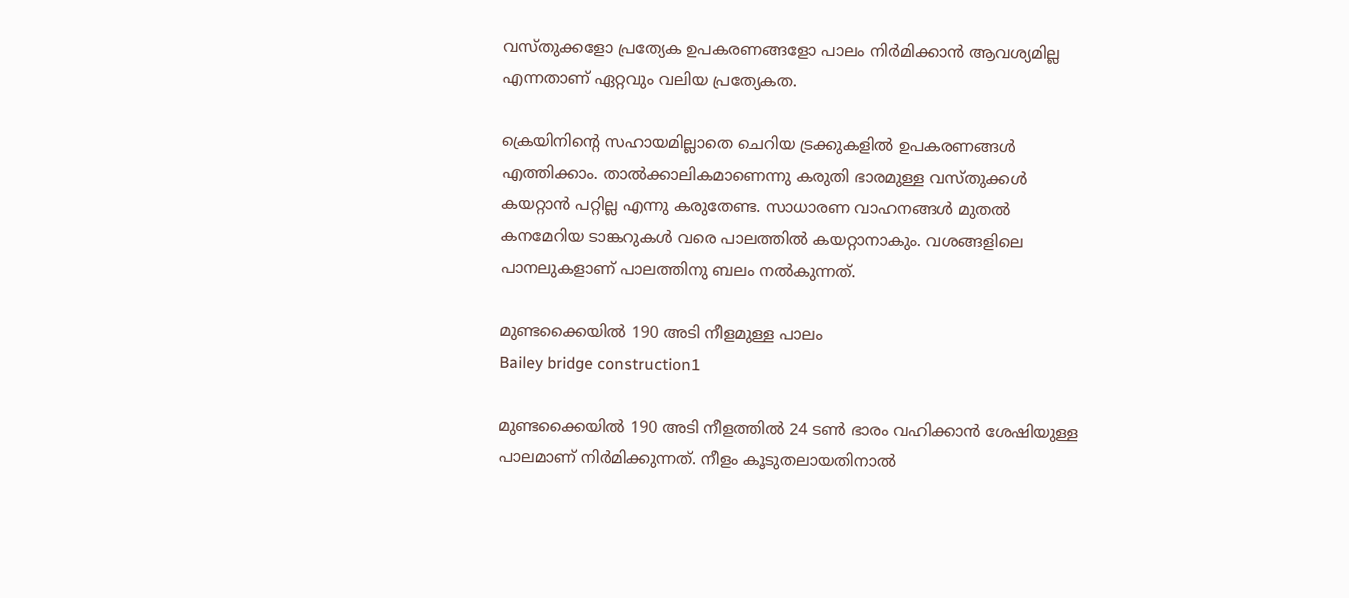വസ്തുക്കളോ പ്രത്യേക ഉപകരണങ്ങളോ പാലം നിര്‍മിക്കാന്‍ ആവശ്യമില്ല എന്നതാണ് ഏറ്റവും വലിയ പ്രത്യേകത.

ക്രെയിനിന്റെ സഹായമില്ലാതെ ചെറിയ ട്രക്കുകളില്‍ ഉപകരണങ്ങള്‍ എത്തിക്കാം. താല്‍ക്കാലികമാണെന്നു കരുതി ഭാരമുള്ള വസ്തുക്കള്‍ കയറ്റാന്‍ പറ്റില്ല എന്നു കരുതേണ്ട. സാധാരണ വാഹനങ്ങള്‍ മുതല്‍ കനമേറിയ ടാങ്കറുകള്‍ വരെ പാലത്തില്‍ കയറ്റാനാകും. വശങ്ങളിലെ പാനലുകളാണ് പാലത്തിനു ബലം നല്‍കുന്നത്.

മുണ്ടക്കൈയില്‍ 190 അടി നീളമുള്ള പാലം
Bailey bridge construction1

മുണ്ടക്കൈയില്‍ 190 അടി നീളത്തില്‍ 24 ടണ്‍ ഭാരം വഹിക്കാന്‍ ശേഷിയുള്ള പാലമാണ് നിര്‍മിക്കുന്നത്. നീളം കൂടുതലായതിനാല്‍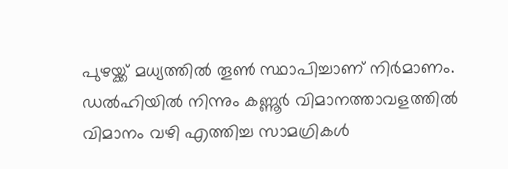പുഴയ്ക്ക് മധ്യത്തില്‍ തൂണ്‍ സ്ഥാപിച്ചാണ് നിര്‍മാണം. ഡല്‍ഹിയില്‍ നിന്നും കണ്ണൂര്‍ വിമാനത്താവളത്തില്‍ വിമാനം വഴി എത്തിച്ച സാമഗ്രികള്‍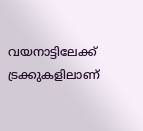വയനാട്ടിലേക്ക് ട്രക്കുകളിലാണ്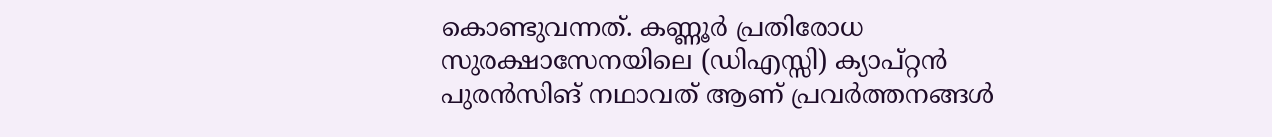കൊണ്ടുവന്നത്. കണ്ണൂര്‍ പ്രതിരോധ സുരക്ഷാസേനയിലെ (ഡിഎസ്സി) ക്യാപ്റ്റന്‍ പുരന്‍സിങ് നഥാവത് ആണ് പ്രവര്‍ത്തനങ്ങള്‍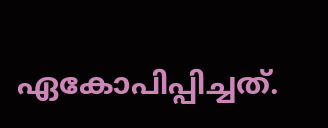ഏകോപിപ്പിച്ചത്.